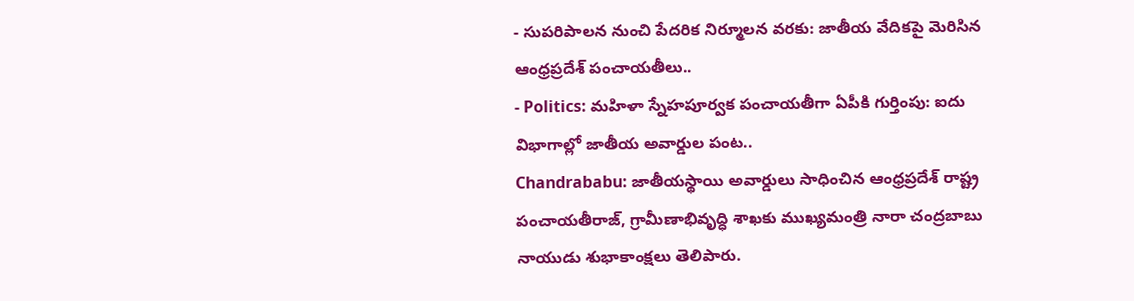- సుపరిపాలన నుంచి పేదరిక నిర్మూలన వరకు: జాతీయ వేదికపై మెరిసిన ఆంధ్రప్రదేశ్ పంచాయతీలు..
- Politics: మహిళా స్నేహపూర్వక పంచాయతీగా ఏపీకి గుర్తింపు: ఐదు విభాగాల్లో జాతీయ అవార్డుల పంట..
Chandrababu: జాతీయస్థాయి అవార్డులు సాధించిన ఆంధ్రప్రదేశ్ రాష్ట్ర పంచాయతీరాజ్, గ్రామీణాభివృద్ధి శాఖకు ముఖ్యమంత్రి నారా చంద్రబాబు నాయుడు శుభాకాంక్షలు తెలిపారు.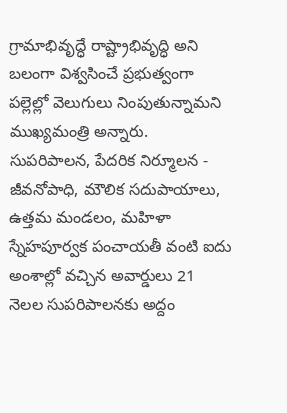గ్రామాభివృద్ధే రాష్ట్రాభివృద్ధి అని బలంగా విశ్వసించే ప్రభుత్వంగా పల్లెల్లో వెలుగులు నింపుతున్నామని ముఖ్యమంత్రి అన్నారు. సుపరిపాలన, పేదరిక నిర్మూలన - జీవనోపాధి, మౌలిక సదుపాయాలు, ఉత్తమ మండలం, మహిళా స్నేహపూర్వక పంచాయతీ వంటి ఐదు అంశాల్లో వచ్చిన అవార్డులు 21 నెలల సుపరిపాలనకు అద్దం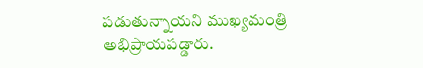పడుతున్నాయని ముఖ్యమంత్రి అభిప్రాయపడ్డారు.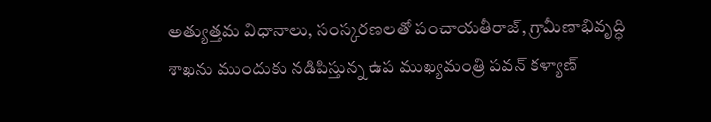అత్యుత్తమ విధానాలు, సంస్కరణలతో పంచాయతీరాజ్, గ్రామీణాభివృద్ధి శాఖను ముందుకు నడిపిస్తున్న ఉప ముఖ్యమంత్రి పవన్ కళ్యాణ్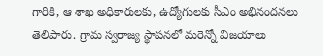గారికి, ఆ శాఖ అధికారులకు, ఉద్యోగులకు సీఎం అభినందనలు తెలిపారు. గ్రామ స్వరాజ్య స్థాపనలో మరెన్నో విజయాలు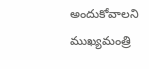అందుకోవాలని ముఖ్యమంత్రి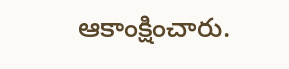ఆకాంక్షించారు.